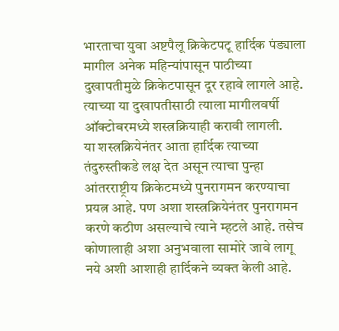भारताचा युवा अष्टपैलू क्रिकेटपटू हार्दिक पंड्याला मागील अनेक महिन्यांपासून पाठीच्या दुखापतीमुळे क्रिकेटपासून दूर रहावे लागले आहे. त्याच्या या दुखापतीसाठी त्याला मागीलवर्षी ऑक्टोबरमध्ये शस्त्रक्रियाही करावी लागली.
या शस्त्रक्रियेनंतर आता हार्दिक त्याच्या तंदुरुस्तीकडे लक्ष देत असून त्याचा पुन्हा आंतरराष्ट्रीय क्रिकेटमध्ये पुनरागमन करण्याचा प्रयत्न आहे. पण अशा शस्त्रक्रियेनंतर पुनरागमन करणे कठीण असल्याचे त्याने म्हटले आहे. तसेच कोणालाही अशा अनुभवाला सामोरे जावे लागू नये अशी आशाही हार्दिकने व्यक्त केली आहे.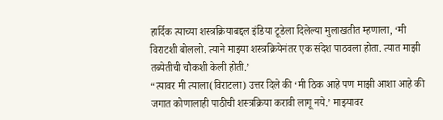हार्दिक त्याच्या शस्त्रक्रियाबद्दल इंडिया टूडेला दिलेल्या मुलाखतीत म्हणाला, ‘मी विराटशी बोललो. त्याने माझ्या शस्त्रक्रियेनंतर एक संदेश पाठवला होता. त्यात माझी तब्येतीची चौकशी केली होती.’
“त्यावर मी त्याला(विराटला) उत्तर दिले की ‘मी ठिक आहे पण माझी आशा आहे की जगात कोणालाही पाठीची शस्त्रक्रिया करावी लागू नये.’ माझ्यावर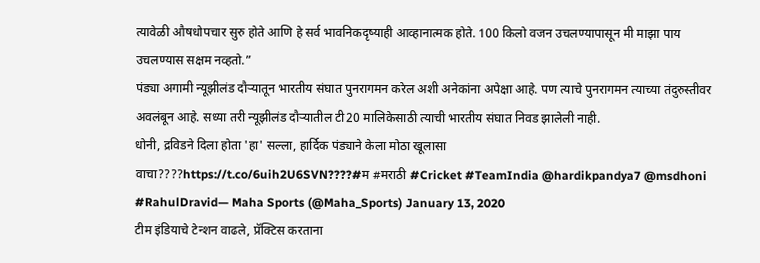त्यावेळी औषधोपचार सुरु होते आणि हे सर्व भावनिकदृष्याही आव्हानात्मक होते. 100 किलो वजन उचलण्यापासून मी माझा पाय उचलण्यास सक्षम नव्हतो.”
पंड्या अगामी न्यूझीलंड दौऱ्यातून भारतीय संघात पुनरागमन करेल अशी अनेकांना अपेक्षा आहे. पण त्याचे पुनरागमन त्याच्या तंदुरुस्तीवर अवलंबून आहे. सध्या तरी न्यूझीलंड दौऱ्यातील टी20 मालिकेसाठी त्याची भारतीय संघात निवड झालेली नाही.
धोनी, द्रविडने दिला होता 'हा' सल्ला, हार्दिक पंड्याने केला मोठा खूलासा
वाचा????https://t.co/6uih2U6SVN????#म #मराठी #Cricket #TeamIndia @hardikpandya7 @msdhoni #RahulDravid— Maha Sports (@Maha_Sports) January 13, 2020
टीम इंडियाचे टेन्शन वाढले, प्रॅक्टिस करताना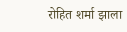रोहित शर्मा झाला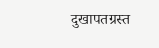दुखापतग्रस्त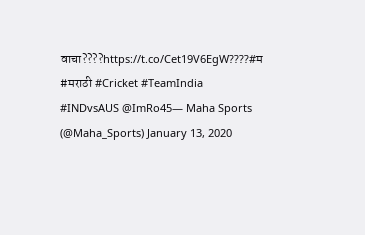वाचा????https://t.co/Cet19V6EgW????#म #मराठी #Cricket #TeamIndia #INDvsAUS @ImRo45— Maha Sports (@Maha_Sports) January 13, 2020